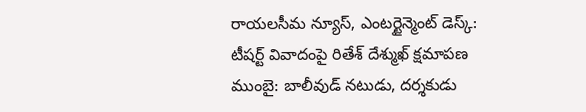రాయలసీమ న్యూస్, ఎంటర్టైన్మెంట్ డెస్క్:
టీషర్ట్ వివాదంపై రితేశ్ దేశ్ముఖ్ క్షమాపణ
ముంబై: బాలీవుడ్ నటుడు, దర్శకుడు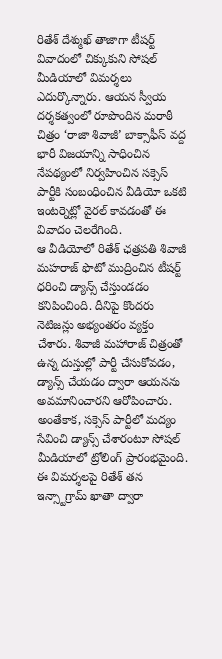రితేశ్ దేశ్ముఖ్ తాజాగా టీషర్ట్ వివాదంలో చిక్కుకుని సోషల్ మీడియాలో విమర్శలు ఎదుర్కొన్నారు. ఆయన స్వీయ దర్శకత్వంలో రూపొందిన మరాఠీ చిత్రం ‘రాజా శివాజీ’ బాక్సాఫీస్ వద్ద భారీ విజయాన్ని సాధించిన నేపథ్యంలో నిర్వహించిన సక్సెస్ పార్టీకి సంబంధించిన వీడియో ఒకటి ఇంటర్నెట్లో వైరల్ కావడంతో ఈ వివాదం చెలరేగింది.
ఆ వీడియోలో రితేశ్ ఛత్రపతి శివాజీ మహరాజ్ ఫొటో ముద్రించిన టీషర్ట్ ధరించి డ్యాన్స్ చేస్తుండడం కనిపించింది. దీనిపై కొందరు నెటిజన్లు అభ్యంతరం వ్యక్తం చేశారు. శివాజీ మహారాజ్ చిత్రంతో ఉన్న దుస్తుల్లో పార్టీ చేసుకోవడం, డ్యాన్స్ చేయడం ద్వారా ఆయనను అవమానించారని ఆరోపించారు. అంతేకాక, సక్సెస్ పార్టీలో మద్యం సేవించి డ్యాన్స్ చేశారంటూ సోషల్ మీడియాలో ట్రోలింగ్ ప్రారంభమైంది.
ఈ విమర్శలపై రితేశ్ తన ఇన్స్టాగ్రామ్ ఖాతా ద్వారా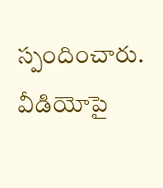స్పందించారు. వీడియోపై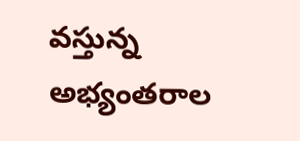వస్తున్న అభ్యంతరాల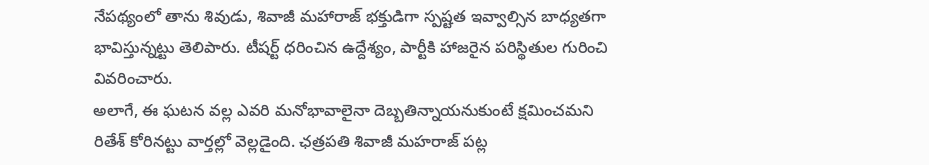నేపథ్యంలో తాను శివుడు, శివాజీ మహారాజ్ భక్తుడిగా స్పష్టత ఇవ్వాల్సిన బాధ్యతగా భావిస్తున్నట్టు తెలిపారు. టీషర్ట్ ధరించిన ఉద్దేశ్యం, పార్టీకి హాజరైన పరిస్థితుల గురించి వివరించారు.
అలాగే, ఈ ఘటన వల్ల ఎవరి మనోభావాలైనా దెబ్బతిన్నాయనుకుంటే క్షమించమని రితేశ్ కోరినట్టు వార్తల్లో వెల్లడైంది. ఛత్రపతి శివాజీ మహరాజ్ పట్ల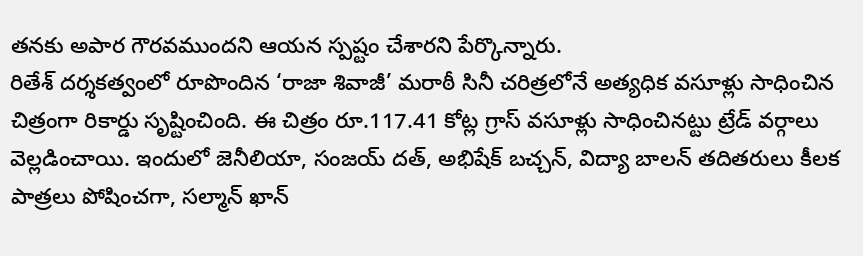తనకు అపార గౌరవముందని ఆయన స్పష్టం చేశారని పేర్కొన్నారు.
రితేశ్ దర్శకత్వంలో రూపొందిన ‘రాజా శివాజీ’ మరాఠీ సినీ చరిత్రలోనే అత్యధిక వసూళ్లు సాధించిన చిత్రంగా రికార్డు సృష్టించింది. ఈ చిత్రం రూ.117.41 కోట్ల గ్రాస్ వసూళ్లు సాధించినట్టు ట్రేడ్ వర్గాలు వెల్లడించాయి. ఇందులో జెనీలియా, సంజయ్ దత్, అభిషేక్ బచ్చన్, విద్యా బాలన్ తదితరులు కీలక పాత్రలు పోషించగా, సల్మాన్ ఖాన్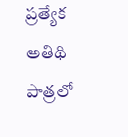ప్రత్యేక అతిథి పాత్రలో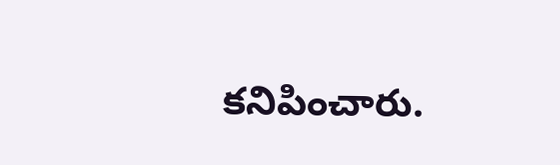కనిపించారు.